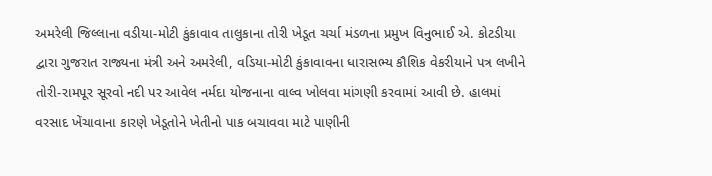અમરેલી જિલ્લાના વડીયા-મોટી કુંકાવાવ તાલુકાના તોરી ખેડૂત ચર્ચા મંડળના પ્રમુખ વિનુભાઈ એ. કોટડીયા દ્વારા ગુજરાત રાજ્યના મંત્રી અને અમરેલી, વડિયા-મોટી કુંકાવાવના ધારાસભ્ય કૌશિક વેકરીયાને પત્ર લખીને તોરી-રામપૂર સૂરવો નદી પર આવેલ નર્મદા યોજનાના વાલ્વ ખોલવા માંગણી કરવામાં આવી છે. હાલમાં વરસાદ ખેંચાવાના કારણે ખેડૂતોને ખેતીનો પાક બચાવવા માટે પાણીની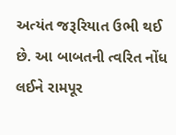અત્યંત જરૂરિયાત ઉભી થઈ છે. આ બાબતની ત્વરિત નોંધ લઈને રામપૂર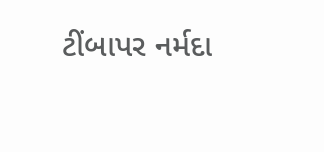ટીંબાપર નર્મદા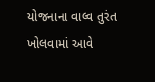યોજનાના વાલ્વ તુરંત ખોલવામાં આવે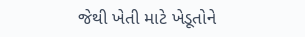જેથી ખેતી માટે ખેડૂતોને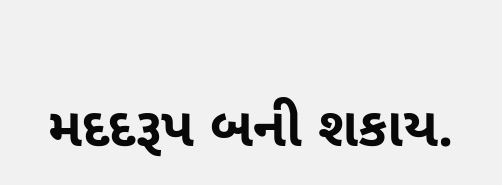મદદરૂપ બની શકાય.